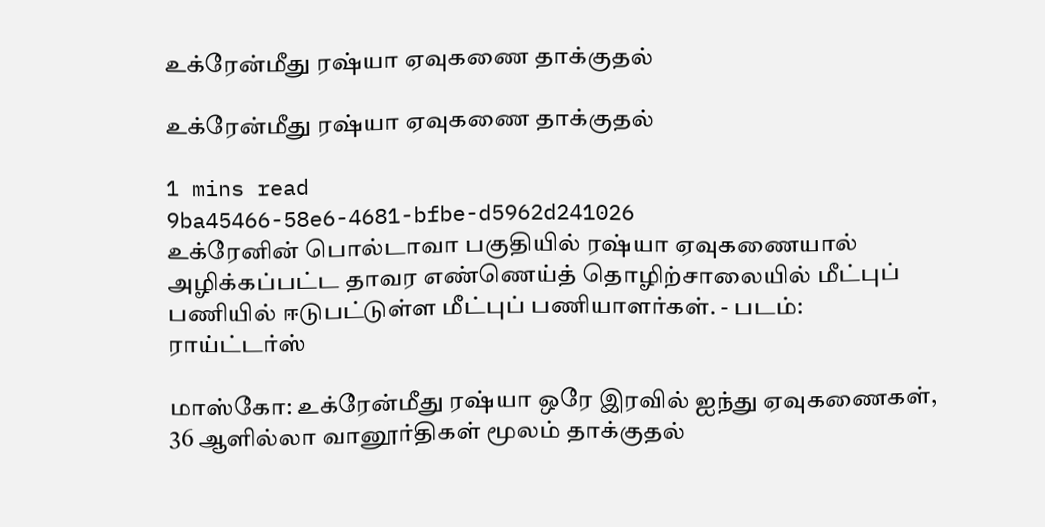உக்ரேன்மீது ரஷ்யா ஏவுகணை தாக்குதல்

உக்ரேன்மீது ரஷ்யா ஏவுகணை தாக்குதல்

1 mins read
9ba45466-58e6-4681-bfbe-d5962d241026
உக்ரேனின் பொல்டாவா பகுதியில் ரஷ்யா ஏவுகணையால் அழிக்கப்பட்ட தாவர எண்ணெய்த் தொழிற்சாலையில் மீட்புப் பணியில் ஈடுபட்டுள்ள மீட்புப் பணியாளர்கள். - படம்: ராய்ட்டர்ஸ்

மாஸ்கோ: உக்ரேன்மீது ரஷ்யா ஒரே இரவில் ஐந்து ஏவுகணைகள், 36 ஆளில்லா வானூர்திகள் மூலம் தாக்குதல்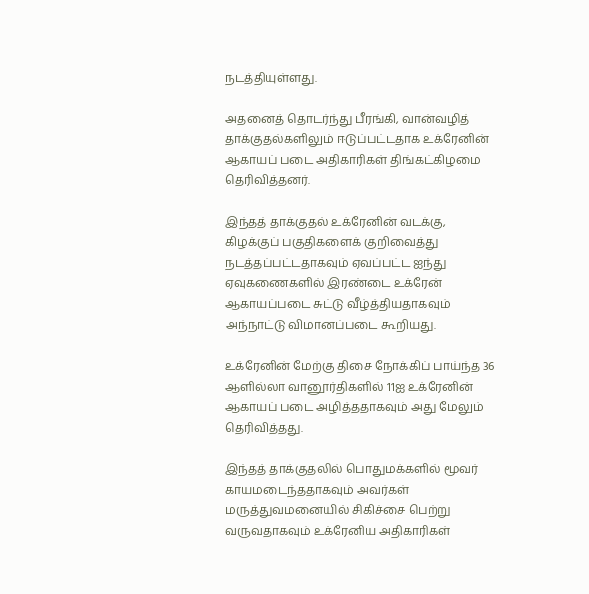நடத்தியுள்ளது.

அதனைத் தொடர்ந்து பீரங்கி, வான்வழித் தாக்குதல்களிலும் ஈடுப்பட்டதாக உக்ரேனின் ஆகாயப் படை அதிகாரிகள் திங்கட்கிழமை தெரிவித்தனர்.

இந்தத் தாக்குதல் உக்ரேனின் வடக்கு, கிழக்குப் பகுதிகளைக் குறிவைத்து நடத்தப்பட்டதாகவும் ஏவப்பட்ட ஐந்து ஏவுகணைகளில் இரண்டை உக்ரேன் ஆகாயப்படை சுட்டு வீழ்த்தியதாகவும் அந்நாட்டு விமானப்படை கூறியது.

உக்ரேனின் மேற்கு திசை நோக்கிப் பாய்ந்த 36 ஆளில்லா வானூர்திகளில் 11ஐ உக்ரேனின் ஆகாயப் படை அழித்ததாகவும் அது மேலும் தெரிவித்தது.

இந்தத் தாக்குதலில் பொதுமக்களில் மூவர் காயமடைந்ததாகவும் அவர்கள் மருத்துவமனையில் சிகிச்சை பெற்று வருவதாகவும் உக்ரேனிய அதிகாரிகள்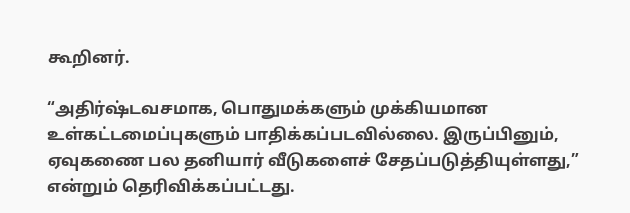கூறினர்.

“அதிர்ஷ்டவசமாக, பொதுமக்களும் முக்கியமான உள்கட்டமைப்புகளும் பாதிக்கப்படவில்லை. இருப்பினும், ஏவுகணை பல தனியார் வீடுகளைச் சேதப்படுத்தியுள்ளது,” என்றும் தெரிவிக்கப்பட்டது.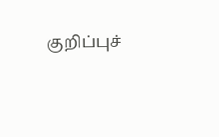குறிப்புச்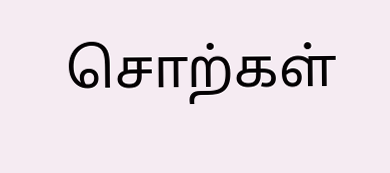சொற்கள்